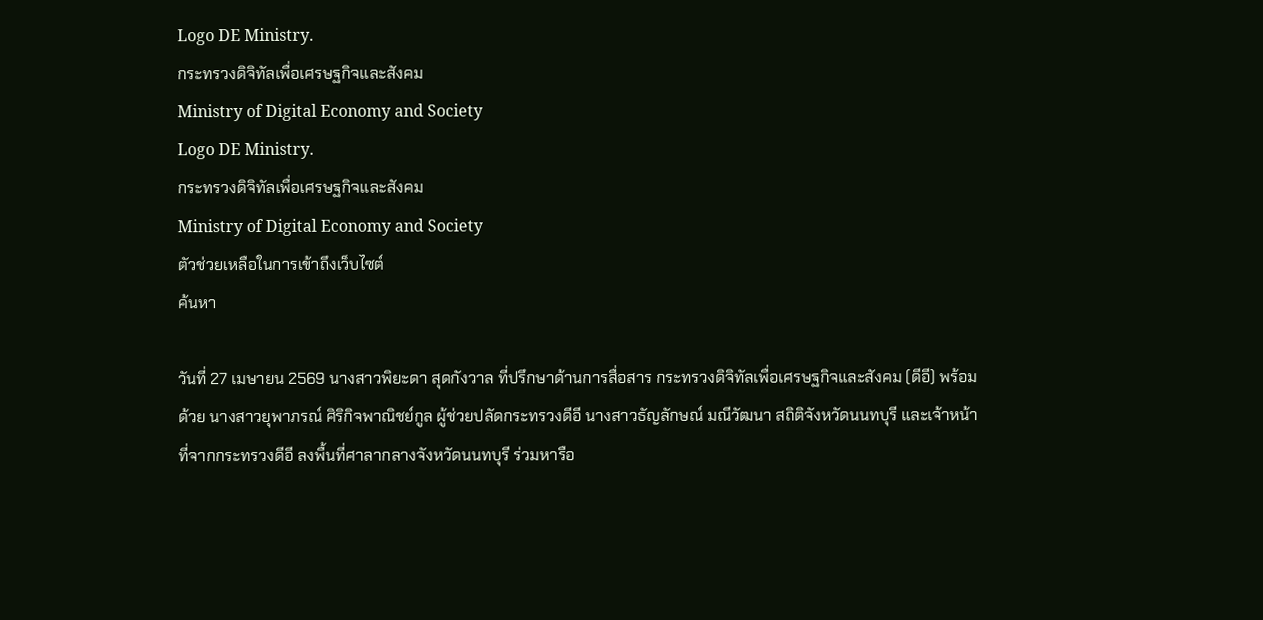Logo DE Ministry.
กระทรวงดิจิทัลเพื่อเศรษฐกิจและสังคม
Ministry of Digital Economy and Society
Logo DE Ministry.
กระทรวงดิจิทัลเพื่อเศรษฐกิจและสังคม
Ministry of Digital Economy and Society
ตัวช่วยเหลือในการเข้าถึงเว็บไซต์
ค้นหา

วันที่ 27 เมษายน 2569 นางสาวพิยะดา สุดกังวาล ที่ปรึกษาด้านการสื่อสาร กระทรวงดิจิทัลเพื่อเศรษฐกิจและสังคม (ดีอี) พร้อมด้วย นางสาวยุพาภรณ์ ศิริกิจพาณิชย์กูล ผู้ช่วยปลัดกระทรวงดีอี นางสาวธัญลักษณ์ มณีวัฒนา สถิติจังหวัดนนทบุรี และเจ้าหน้าที่จากกระทรวงดีอี ลงพื้นที่ศาลากลางจังหวัดนนทบุรี ร่วมหารือ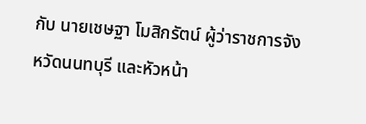กับ นายเชษฐา โมสิกรัตน์ ผู้ว่าราชการจังหวัดนนทบุรี และหัวหน้า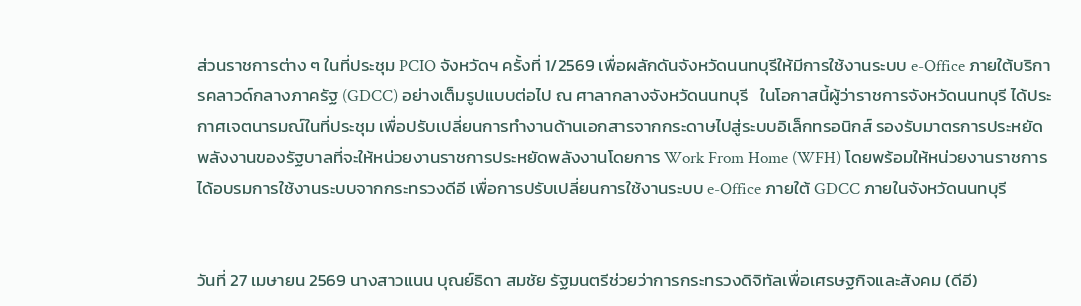ส่วนราชการต่าง ๆ ในที่ประชุม PCIO จังหวัดฯ ครั้งที่ 1/2569 เพื่อผลักดันจังหวัดนนทบุรีให้มีการใช้งานระบบ e-Office ภายใต้บริการคลาวด์กลางภาครัฐ (GDCC) อย่างเต็มรูปแบบต่อไป ณ ศาลากลางจังหวัดนนทบุรี   ในโอกาสนี้ผู้ว่าราชการจังหวัดนนทบุรี ได้ประกาศเจตนารมณ์ในที่ประชุม เพื่อปรับเปลี่ยนการทำงานด้านเอกสารจากกระดาษไปสู่ระบบอิเล็กทรอนิกส์ รองรับมาตรการประหยัดพลังงานของรัฐบาลที่จะให้หน่วยงานราชการประหยัดพลังงานโดยการ Work From Home (WFH) โดยพร้อมให้หน่วยงานราชการได้อบรมการใช้งานระบบจากกระทรวงดีอี เพื่อการปรับเปลี่ยนการใช้งานระบบ e-Office ภายใต้ GDCC ภายในจังหวัดนนทบุรี


วันที่ 27 เมษายน 2569 นางสาวแนน บุณย์ธิดา สมชัย รัฐมนตรีช่วยว่าการกระทรวงดิจิทัลเพื่อเศรษฐกิจและสังคม (ดีอี)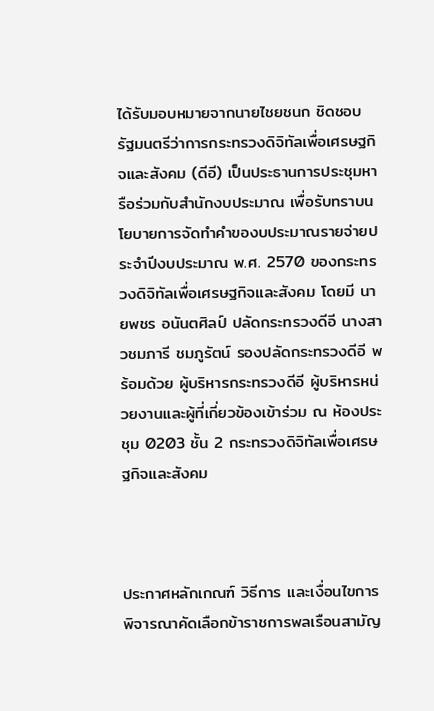ได้รับมอบหมายจากนายไชยชนก ชิดชอบ รัฐมนตรีว่าการกระทรวงดิจิทัลเพื่อเศรษฐกิจและสังคม (ดีอี) เป็นประธานการประชุมหารือร่วมกับสำนักงบประมาณ เพื่อรับทราบนโยบายการจัดทำคำของบประมาณรายจ่ายประจำปีงบประมาณ พ.ศ. 2570 ของกระทรวงดิจิทัลเพื่อเศรษฐกิจและสังคม โดยมี นายพชร อนันตศิลป์ ปลัดกระทรวงดีอี นางสาวชมภารี ชมภูรัตน์ รองปลัดกระทรวงดีอี พร้อมด้วย ผู้บริหารกระทรวงดีอี ผู้บริหารหน่วยงานและผู้ที่เกี่ยวข้องเข้าร่วม ณ ห้องประชุม 0203 ชั้น 2 กระทรวงดิจิทัลเพื่อเศรษฐกิจและสังคม



ประกาศหลักเกณฑ์ วิธีการ และเงื่อนไขการพิจารณาคัดเลือกข้าราชการพลเรือนสามัญ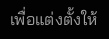เพื่อแต่งตั้งให้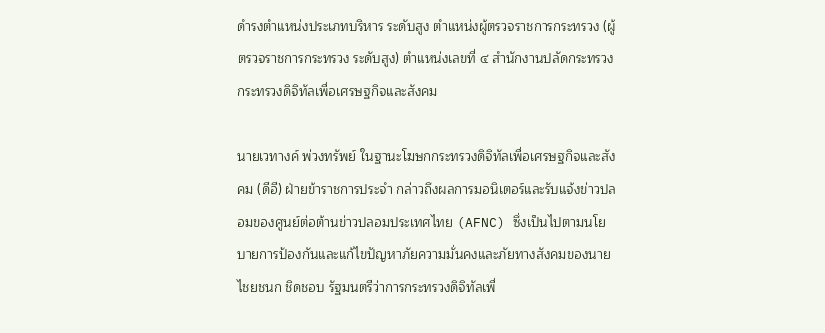ดำรงตำแหน่งประเภทบริหาร ระดับสูง ตำแหน่งผู้ตรวจราชการกระทรวง (ผู้ตรวจราชการกระทรวง ระดับสูง) ตำแหน่งเลขที่ ๔ สำนักงานปลัดกระทรวง กระทรวงดิจิทัลเพื่อเศรษฐกิจและสังคม

นายเวทางค์ พ่วงทรัพย์ ในฐานะโฆษกกระทรวงดิจิทัลเพื่อเศรษฐกิจและสังคม (ดีอี) ฝ่ายข้าราชการประจำ กล่าวถึงผลการมอนิเตอร์และรับแจ้งข่าวปลอมของศูนย์ต่อต้านข่าวปลอมประเทศไทย (AFNC) ซึ่งเป็นไปตามนโยบายการป้องกันและแก้ไขปัญหาภัยความมั่นคงและภัยทางสังคมของนายไชยชนก ชิดชอบ รัฐมนตรีว่าการกระทรวงดิจิทัลเพื่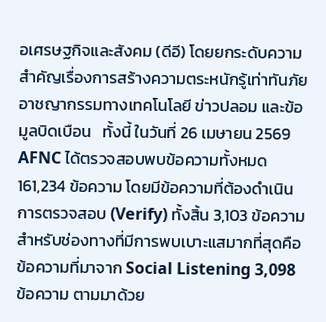อเศรษฐกิจและสังคม (ดีอี) โดยยกระดับความสำคัญเรื่องการสร้างความตระหนักรู้เท่าทันภัยอาชญากรรมทางเทคโนโลยี ข่าวปลอม และข้อมูลบิดเบือน   ทั้งนี้ ในวันที่ 26 เมษายน 2569 AFNC ได้ตรวจสอบพบข้อความทั้งหมด 161,234 ข้อความ โดยมีข้อความที่ต้องดำเนินการตรวจสอบ (Verify) ทั้งสิ้น 3,103 ข้อความ สำหรับช่องทางที่มีการพบเบาะแสมากที่สุดคือ ข้อความที่มาจาก Social Listening 3,098 ข้อความ ตามมาด้วย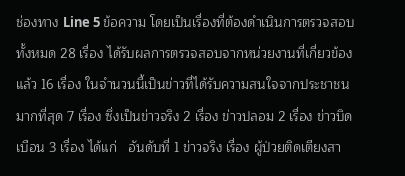ช่องทาง Line 5 ข้อความ โดยเป็นเรื่องที่ต้องดำเนินการตรวจสอบทั้งหมด 28 เรื่อง ได้รับผลการตรวจสอบจากหน่วยงานที่เกี่ยวข้องแล้ว 16 เรื่อง ในจำนวนนี้เป็นข่าวที่ได้รับความสนใจจากประชาชนมากที่สุด 7 เรื่อง ซึ่งเป็นข่าวจริง 2 เรื่อง ข่าวปลอม 2 เรื่อง ข่าวบิดเบือน 3 เรื่อง ได้แก่   อันดับที่ 1 ข่าวจริง เรื่อง ผู้ป่วยติดเตียงสา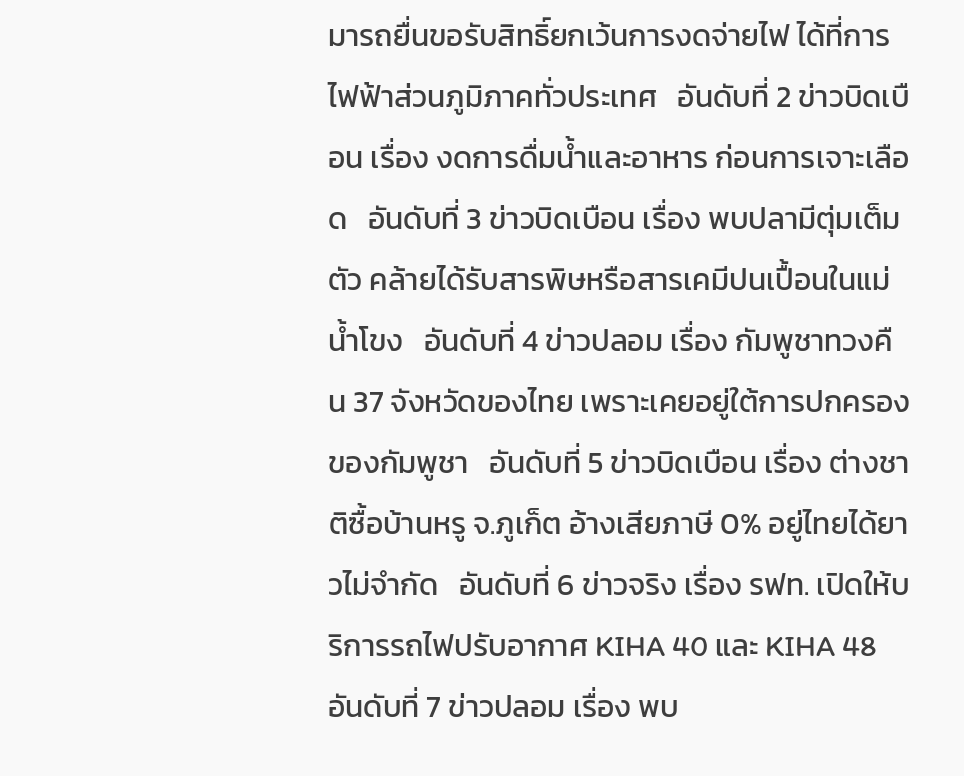มารถยื่นขอรับสิทธิ์ยกเว้นการงดจ่ายไฟ ได้ที่การไฟฟ้าส่วนภูมิภาคทั่วประเทศ   อันดับที่ 2 ข่าวบิดเบือน เรื่อง งดการดื่มน้ำและอาหาร ก่อนการเจาะเลือด   อันดับที่ 3 ข่าวบิดเบือน เรื่อง พบปลามีตุ่มเต็มตัว คล้ายได้รับสารพิษหรือสารเคมีปนเปื้อนในแม่น้ำโขง   อันดับที่ 4 ข่าวปลอม เรื่อง กัมพูชาทวงคืน 37 จังหวัดของไทย เพราะเคยอยู่ใต้การปกครองของกัมพูชา   อันดับที่ 5 ข่าวบิดเบือน เรื่อง ต่างชาติซื้อบ้านหรู จ.ภูเก็ต อ้างเสียภาษี 0% อยู่ไทยได้ยาวไม่จำกัด   อันดับที่ 6 ข่าวจริง เรื่อง รฟท. เปิดให้บริการรถไฟปรับอากาศ KIHA 40 และ KIHA 48   อันดับที่ 7 ข่าวปลอม เรื่อง พบ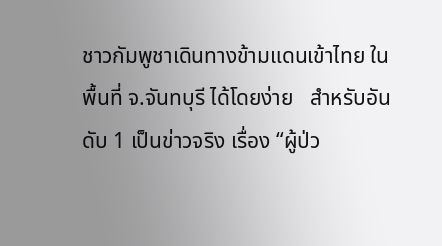ชาวกัมพูชาเดินทางข้ามแดนเข้าไทย ในพื้นที่ จ.จันทบุรี ได้โดยง่าย   สำหรับอันดับ 1 เป็นข่าวจริง เรื่อง “ผู้ป่ว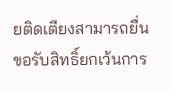ยติดเตียงสามารถยื่นขอรับสิทธิ์ยกเว้นการ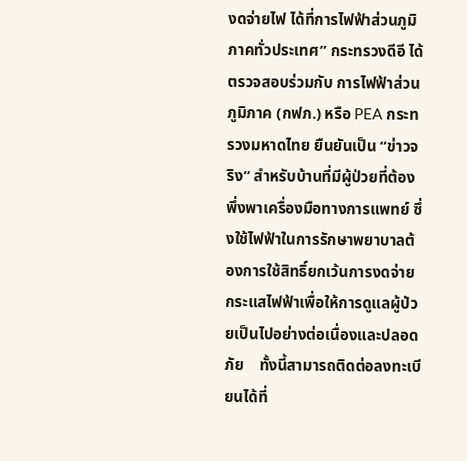งดจ่ายไฟ ได้ที่การไฟฟ้าส่วนภูมิภาคทั่วประเทศ” กระทรวงดีอี ได้ตรวจสอบร่วมกับ การไฟฟ้าส่วนภูมิภาค (กฟภ.) หรือ PEA กระทรวงมหาดไทย ยืนยันเป็น “ข่าวจริง” สำหรับบ้านที่มีผู้ป่วยที่ต้องพึ่งพาเครื่องมือทางการแพทย์ ซึ่งใช้ไฟฟ้าในการรักษาพยาบาลต้องการใช้สิทธิ์ยกเว้นการงดจ่ายกระแสไฟฟ้าเพื่อให้การดูแลผู้ป่วยเป็นไปอย่างต่อเนื่องและปลอดภัย    ทั้งนี้สามารถติดต่อลงทะเบียนได้ที่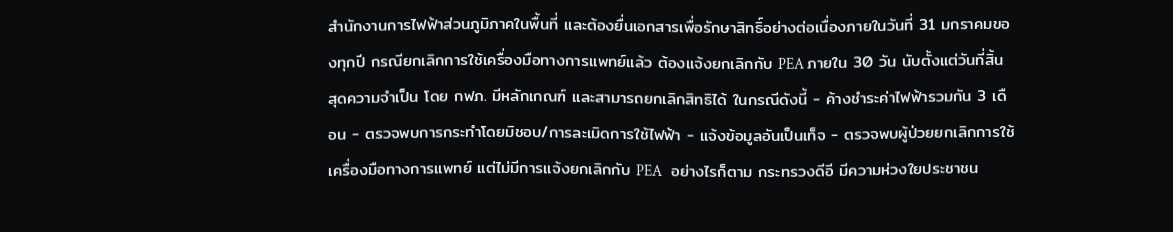สำนักงานการไฟฟ้าส่วนภูมิภาคในพื้นที่ และต้องยื่นเอกสารเพื่อรักษาสิทธิ์อย่างต่อเนื่องภายในวันที่ 31 มกราคมของทุกปี กรณียกเลิกการใช้เครื่องมือทางการแพทย์แล้ว ต้องแจ้งยกเลิกกับ PEA ภายใน 30 วัน นับตั้งแต่วันที่สิ้นสุดความจำเป็น โดย กฟภ. มีหลักเกณฑ์ และสามารถยกเลิกสิทธิได้ ในกรณีดังนี้ - ค้างชำระค่าไฟฟ้ารวมกัน 3 เดือน - ตรวจพบการกระทำโดยมิชอบ/การละเมิดการใช้ไฟฟ้า - แจ้งข้อมูลอันเป็นเท็จ - ตรวจพบผู้ป่วยยกเลิกการใช้เครื่องมือทางการแพทย์ แต่ไม่มีการแจ้งยกเลิกกับ PEA   อย่างไรก็ตาม กระทรวงดีอี มีความห่วงใยประชาชน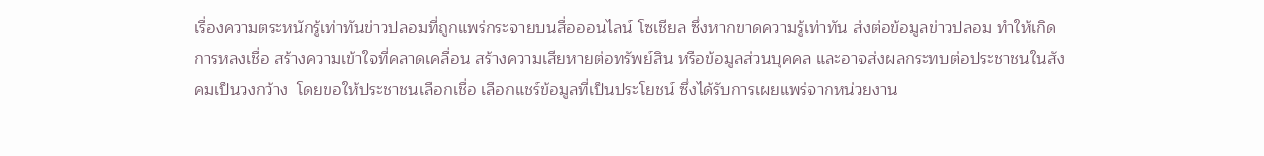เรื่องความตระหนักรู้เท่าทันข่าวปลอมที่ถูกแพร่กระจายบนสื่อออนไลน์ โซเชียล ซึ่งหากขาดความรู้เท่าทัน ส่งต่อข้อมูลข่าวปลอม ทำให้เกิดการหลงเชื่อ สร้างความเข้าใจที่คลาดเคลื่อน สร้างความเสียหายต่อทรัพย์สิน หรือข้อมูลส่วนบุคคล และอาจส่งผลกระทบต่อประชาชนในสังคมเป็นวงกว้าง  โดยขอให้ประชาชนเลือกเชื่อ เลือกแชร์ข้อมูลที่เป็นประโยชน์ ซึ่งได้รับการเผยแพร่จากหน่วยงาน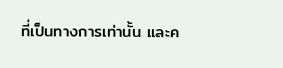ที่เป็นทางการเท่านั้น และค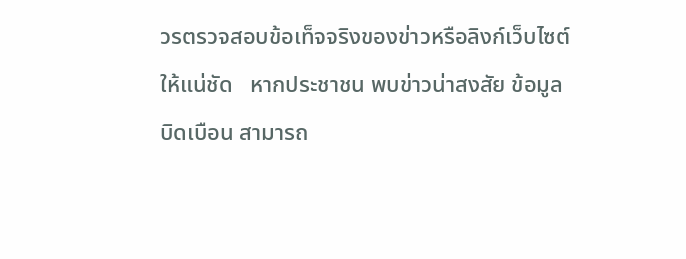วรตรวจสอบข้อเท็จจริงของข่าวหรือลิงก์เว็บไซต์ให้แน่ชัด   หากประชาชน พบข่าวน่าสงสัย ข้อมูลบิดเบือน สามารถ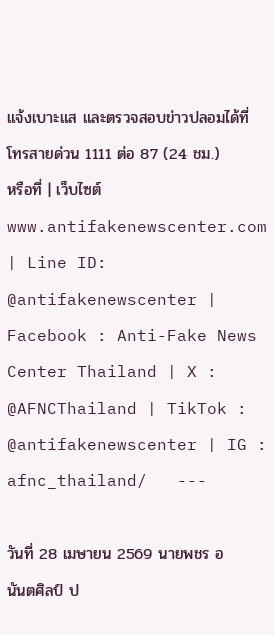แจ้งเบาะแส และตรวจสอบข่าวปลอมได้ที่ โทรสายด่วน 1111 ต่อ 87 (24 ชม.) หรือที่ | เว็บไซต์ www.antifakenewscenter.com | Line ID: @antifakenewscenter | Facebook : Anti-Fake News Center Thailand | X : @AFNCThailand | TikTok : @antifakenewscenter | IG : afnc_thailand/   ---

วันที่ 28 เมษายน 2569 นายพชร อนันตศิลป์ ป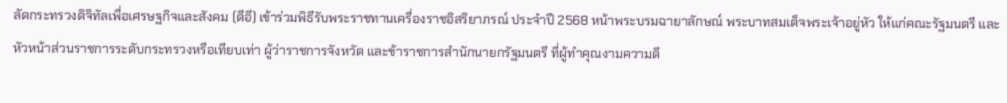ลัดกระทรวงดิจิทัลเพื่อเศรษฐกิจและสังคม (ดีอี) เข้าร่วมพิธีรับพระราชทานเครื่องราชอิสริยาภรณ์ ประจำปี 2568 หน้าพระบรมฉายาลักษณ์ พระบาทสมเด็จพระเจ้าอยู่หัว ให้แก่คณะรัฐมนตรี และหัวหน้าส่วนราชการระดับกระทรวงหรือเทียบเท่า ผู้ว่าราชการจังหวัด และข้าราชการสำนักนายกรัฐมนตรี ที่ผู้ทำคุณงามความดี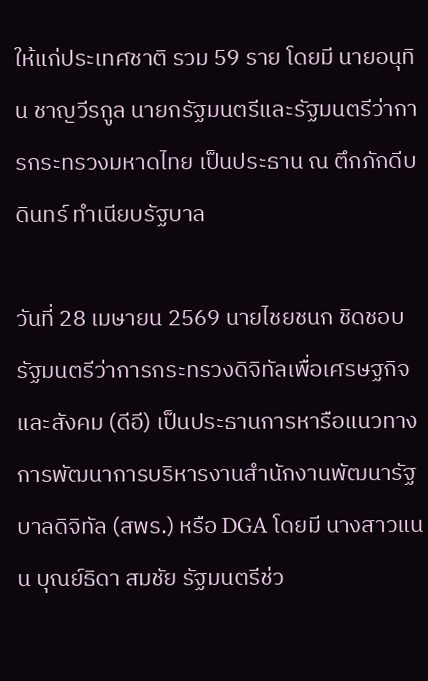ให้แก่ประเทศชาติ รวม 59 ราย โดยมี นายอนุทิน ชาญวีรกูล นายกรัฐมนตรีและรัฐมนตรีว่าการกระทรวงมหาดไทย เป็นประธาน ณ ตึกภักดีบดินทร์ ทำเนียบรัฐบาล

วันที่ 28 เมษายน 2569 นายไชยชนก ชิดชอบ รัฐมนตรีว่าการกระทรวงดิจิทัลเพื่อเศรษฐกิจและสังคม (ดีอี) เป็นประธานการหารือแนวทางการพัฒนาการบริหารงานสำนักงานพัฒนารัฐบาลดิจิทัล (สพร.) หรือ DGA โดยมี นางสาวแนน บุณย์ธิดา สมชัย รัฐมนตรีช่ว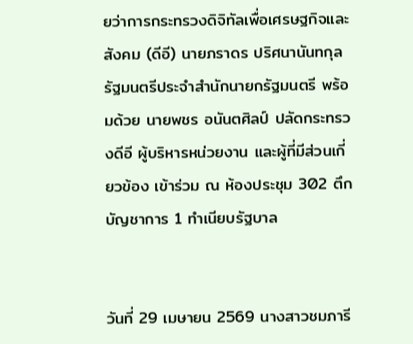ยว่าการกระทรวงดิจิทัลเพื่อเศรษฐกิจและสังคม (ดีอี) นายภราดร ปริศนานันทกุล รัฐมนตรีประจำสำนักนายกรัฐมนตรี พร้อมด้วย นายพชร อนันตศิลป์ ปลัดกระทรวงดีอี ผู้บริหารหน่วยงาน และผู้ที่มีส่วนเกี่ยวข้อง เข้าร่วม ณ ห้องประชุม 302 ตึกบัญชาการ 1 ทำเนียบรัฐบาล


วันที่ 29 เมษายน 2569 นางสาวชมภารี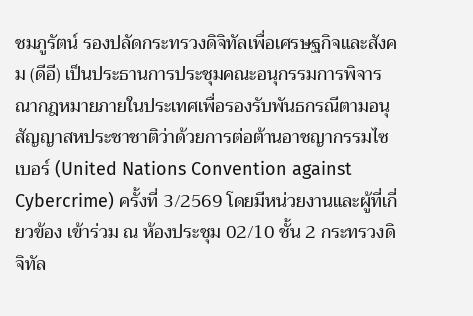ชมภูรัตน์ รองปลัดกระทรวงดิจิทัลเพื่อเศรษฐกิจและสังคม (ดีอี) เป็นประธานการประชุมคณะอนุกรรมการพิจารณากฎหมายภายในประเทศเพื่อรองรับพันธกรณีตามอนุสัญญาสหประชาชาติว่าด้วยการต่อต้านอาชญากรรมไซเบอร์ (United Nations Convention against Cybercrime) ครั้งที่ 3/2569 โดยมีหน่วยงานและผู้ที่เกี่ยวข้อง เข้าร่วม ณ ห้องประชุม 02/10 ชั้น 2 กระทรวงดิจิทัล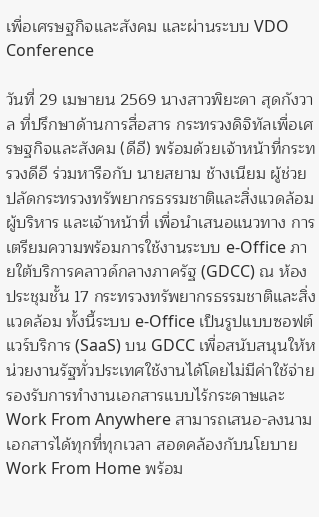เพื่อเศรษฐกิจและสังคม และผ่านระบบ VDO Conference

วันที่ 29 เมษายน 2569 นางสาวพิยะดา สุดกังวาล ที่ปรึกษาด้านการสื่อสาร กระทรวงดิจิทัลเพื่อเศรษฐกิจและสังคม (ดีอี) พร้อมด้วยเจ้าหน้าที่กระทรวงดีอี ร่วมหารือกับ นายสยาม ช้างเนียม ผู้ช่วยปลัดกระทรวงทรัพยากรธรรมชาติและสิ่งแวดล้อม ผู้บริหาร และเจ้าหน้าที่ เพื่อนําเสนอแนวทาง การเตรียมความพร้อมการใช้งานระบบ e-Office ภายใต้บริการคลาวด์กลางภาครัฐ (GDCC) ณ ห้องประชุมชั้น 17 กระทรวงทรัพยากรธรรมชาติและสิ่งแวดล้อม ทั้งนี้ระบบ e-Office เป็นรูปแบบซอฟต์แวร์บริการ (SaaS) บน GDCC เพื่อสนับสนุนให้หน่วยงานรัฐทั่วประเทศใช้งานได้โดยไม่มีค่าใช้จ่าย รองรับการทำงานเอกสารแบบไร้กระดาษและ Work From Anywhere สามารถเสนอ-ลงนามเอกสารได้ทุกที่ทุกเวลา สอดคล้องกับนโยบาย Work From Home พร้อม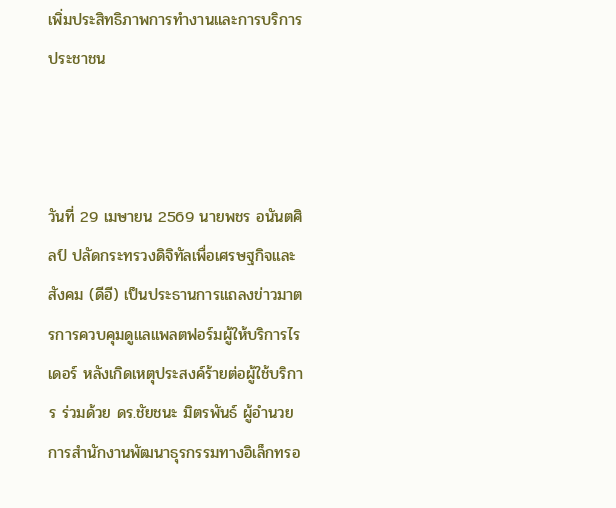เพิ่มประสิทธิภาพการทำงานและการบริการประชาชน



วันที่ 29 เมษายน 2569 นายพชร อนันตศิลป์ ปลัดกระทรวงดิจิทัลเพื่อเศรษฐกิจและสังคม (ดีอี) เป็นประธานการแถลงข่าวมาตรการควบคุมดูแลแพลตฟอร์มผู้ให้บริการไรเดอร์ หลังเกิดเหตุประสงค์ร้ายต่อผู้ใช้บริการ ร่วมด้วย ดร.ชัยชนะ มิตรพันธ์ ผู้อำนวยการสำนักงานพัฒนาธุรกรรมทางอิเล็กทรอ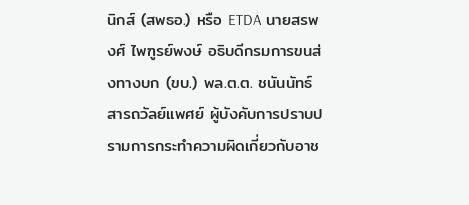นิกส์ (สพธอ.) หรือ ETDA นายสรพงศ์ ไพฑูรย์พงษ์ อธิบดีกรมการขนส่งทางบก (ขบ.) พล.ต.ต. ชนันนัทธ์ สารถวัลย์แพศย์ ผู้บังคับการปราบปรามการกระทำความผิดเกี่ยวกับอาช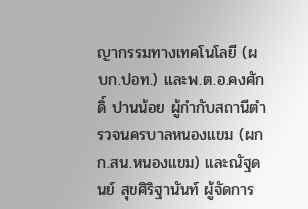ญากรรมทางเทคโนโลยี (ผบก.ปอท.) และพ.ต.อ.คงศักดิ์ ปานน้อย ผู้กำกับสถานีตำรวจนครบาลหนองแขม (ผกก.สน.หนองแขม) และณัฐดนย์ สุขศิริฐานันท์ ผู้จัดการ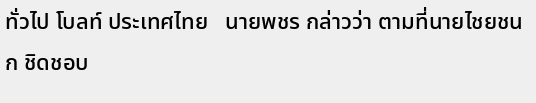ทั่วไป โบลท์ ประเทศไทย   นายพชร กล่าวว่า ตามที่นายไชยชนก ชิดชอบ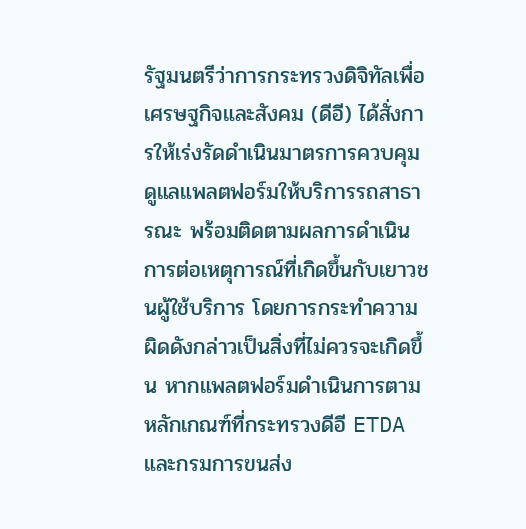รัฐมนตรีว่าการกระทรวงดิจิทัลเพื่อเศรษฐกิจและสังคม (ดีอี) ได้สั่งการให้เร่งรัดดำเนินมาตรการควบคุมดูแลแพลตฟอร์มให้บริการรถสาธารณะ พร้อมติดตามผลการดำเนินการต่อเหตุการณ์ที่เกิดขึ้นกับเยาวชนผู้ใช้บริการ โดยการกระทำความผิดดังกล่าวเป็นสิ่งที่ไม่ควรจะเกิดขึ้น หากแพลตฟอร์มดำเนินการตามหลักเกณฑ์ที่กระทรวงดีอี ETDA และกรมการขนส่ง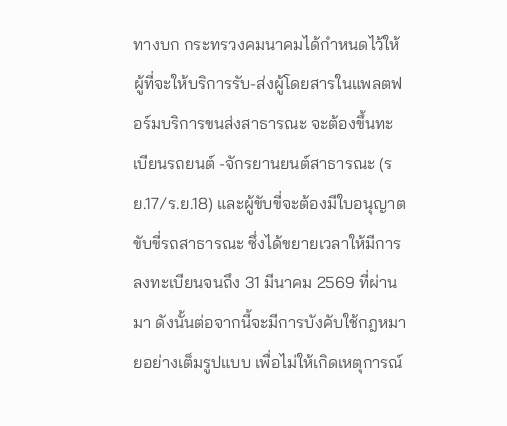ทางบก กระทรวงคมนาคมได้กำหนดไว้ให้ผู้ที่จะให้บริการรับ-ส่งผู้โดยสารในแพลตฟอร์มบริการขนส่งสาธารณะ จะต้องขึ้นทะเบียนรถยนต์ -จักรยานยนต์สาธารณะ (รย.17/ร.ย.18) และผู้ขับขี่จะต้องมีใบอนุญาตขับขี่รถสาธารณะ ซึ่งได้ขยายเวลาให้มีการลงทะเบียนจนถึง 31 มีนาคม 2569 ที่ผ่านมา ดังนั้นต่อจากนี้จะมีการบังคับใช้กฎหมายอย่างเต็มรูปแบบ เพื่อไม่ให้เกิดเหตุการณ์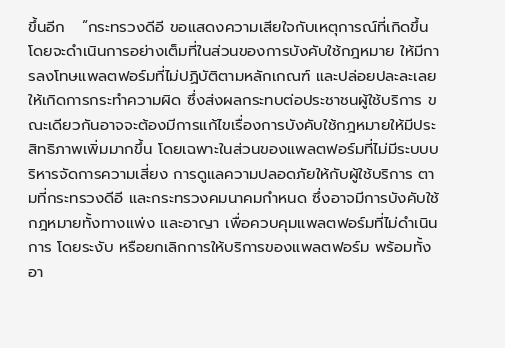ขึ้นอีก   “กระทรวงดีอี ขอแสดงความเสียใจกับเหตุการณ์ที่เกิดขึ้น โดยจะดำเนินการอย่างเต็มที่ในส่วนของการบังคับใช้กฎหมาย ให้มีการลงโทษแพลตฟอร์มที่ไม่ปฏิบัติตามหลักเกณฑ์ และปล่อยปละละเลยให้เกิดการกระทำความผิด ซึ่งส่งผลกระทบต่อประชาชนผู้ใช้บริการ ขณะเดียวกันอาจจะต้องมีการแก้ไขเรื่องการบังคับใช้กฎหมายให้มีประสิทธิภาพเพิ่มมากขึ้น โดยเฉพาะในส่วนของแพลตฟอร์มที่ไม่มีระบบบริหารจัดการความเสี่ยง การดูแลความปลอดภัยให้กับผู้ใช้บริการ ตามที่กระทรวงดีอี และกระทรวงคมนาคมกำหนด ซึ่งอาจมีการบังคับใช้กฎหมายทั้งทางแพ่ง และอาญา เพื่อควบคุมแพลตฟอร์มที่ไม่ดำเนินการ โดยระงับ หรือยกเลิกการให้บริการของแพลตฟอร์ม พร้อมทั้งอา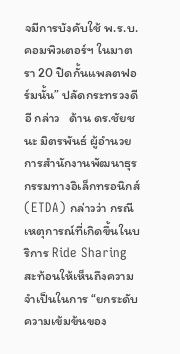จมีการบังคับใช้ พ.ร.บ.คอมพิวเตอร์ฯ ในมาตรา 20 ปิดกั้นแพลตฟอร์มนั้น” ปลัดกระทรวงดีอี กล่าว   ด้าน ดร.ชัยชนะ มิตรพันธ์ ผู้อำนวยการสำนักงานพัฒนาธุรกรรมทางอิเล็กทรอนิกส์ (ETDA) กล่าวว่า กรณีเหตุการณ์ที่เกิดขึ้นในบริการ Ride Sharing สะท้อนให้เห็นถึงความจำเป็นในการ “ยกระดับความเข้มข้นของ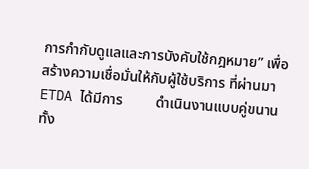การกำกับดูแลและการบังคับใช้กฎหมาย” เพื่อสร้างความเชื่อมั่นให้กับผู้ใช้บริการ ที่ผ่านมา ETDA ได้มีการ         ดำเนินงานแบบคู่ขนาน ทั้ง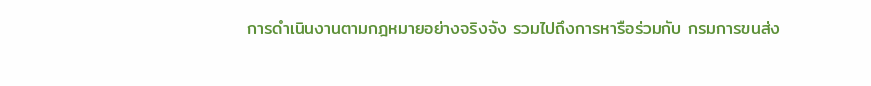การดำเนินงานตามกฎหมายอย่างจริงจัง รวมไปถึงการหารือร่วมกับ กรมการขนส่ง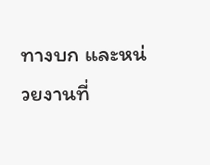ทางบก และหน่วยงานที่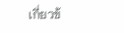เกี่ยวข้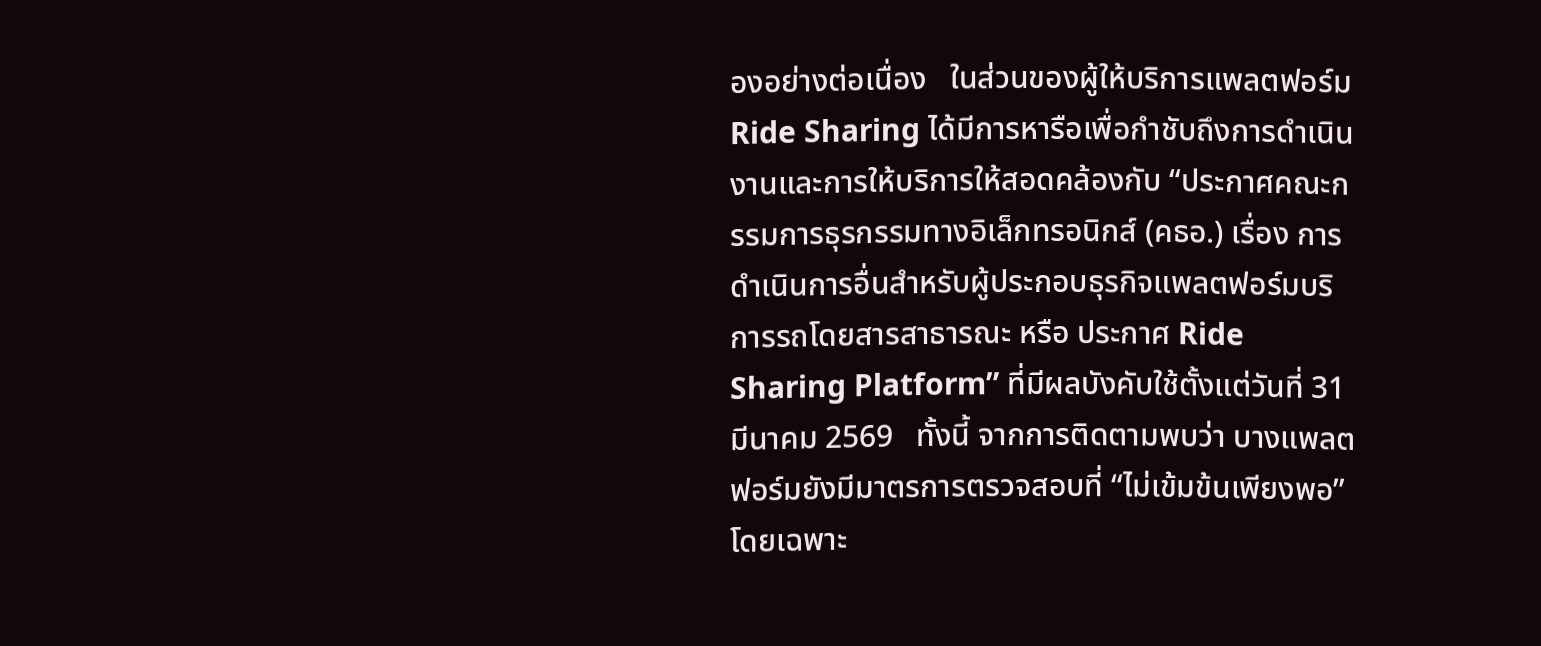องอย่างต่อเนื่อง   ในส่วนของผู้ให้บริการแพลตฟอร์ม Ride Sharing ได้มีการหารือเพื่อกำชับถึงการดำเนินงานและการให้บริการให้สอดคล้องกับ “ประกาศคณะกรรมการธุรกรรมทางอิเล็กทรอนิกส์ (คธอ.) เรื่อง การดำเนินการอื่นสำหรับผู้ประกอบธุรกิจแพลตฟอร์มบริการรถโดยสารสาธารณะ หรือ ประกาศ Ride Sharing Platform” ที่มีผลบังคับใช้ตั้งแต่วันที่ 31 มีนาคม 2569   ทั้งนี้ จากการติดตามพบว่า บางแพลตฟอร์มยังมีมาตรการตรวจสอบที่ “ไม่เข้มข้นเพียงพอ” โดยเฉพาะ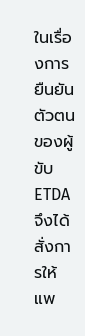ในเรื่องการยืนยันตัวตนของผู้ขับ ETDA จึงได้สั่งการให้แพ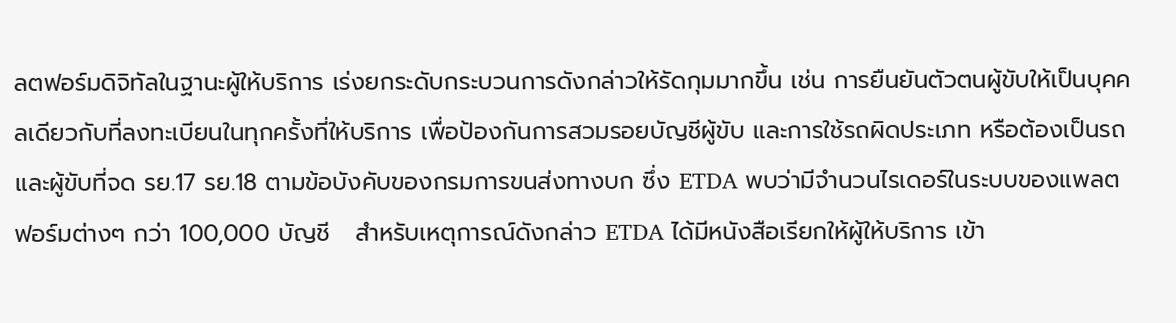ลตฟอร์มดิจิทัลในฐานะผู้ให้บริการ เร่งยกระดับกระบวนการดังกล่าวให้รัดกุมมากขึ้น เช่น การยืนยันตัวตนผู้ขับให้เป็นบุคคลเดียวกับที่ลงทะเบียนในทุกครั้งที่ให้บริการ เพื่อป้องกันการสวมรอยบัญชีผู้ขับ และการใช้รถผิดประเภท หรือต้องเป็นรถและผู้ขับที่จด รย.17 รย.18 ตามข้อบังคับของกรมการขนส่งทางบก ซึ่ง ETDA พบว่ามีจำนวนไรเดอร์ในระบบของแพลตฟอร์มต่างๆ กว่า 100,000 บัญชี   สำหรับเหตุการณ์ดังกล่าว ETDA ได้มีหนังสือเรียกให้ผู้ให้บริการ เข้า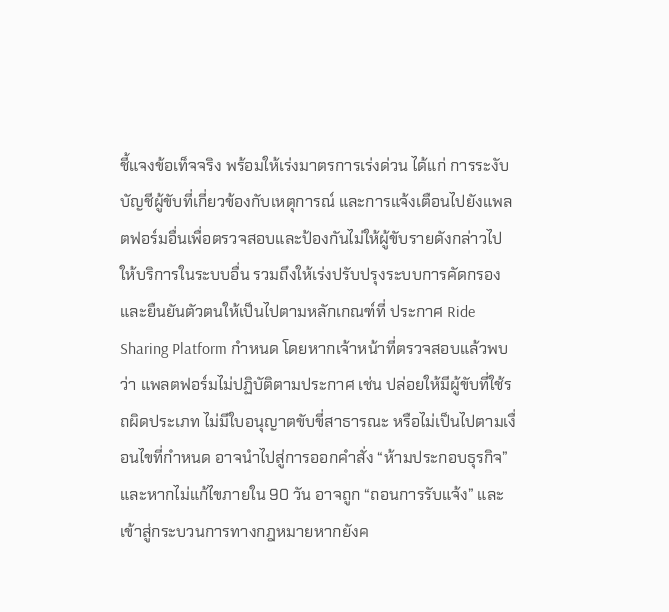ชี้แจงข้อเท็จจริง พร้อมให้เร่งมาตรการเร่งด่วน ได้แก่ การระงับบัญชีผู้ขับที่เกี่ยวข้องกับเหตุการณ์ และการแจ้งเตือนไปยังแพลตฟอร์มอื่นเพื่อตรวจสอบและป้องกันไม่ให้ผู้ขับรายดังกล่าวไปให้บริการในระบบอื่น รวมถึงให้เร่งปรับปรุงระบบการคัดกรองและยืนยันตัวตนให้เป็นไปตามหลักเกณฑ์ที่ ประกาศ Ride Sharing Platform กำหนด โดยหากเจ้าหน้าที่ตรวจสอบแล้วพบว่า แพลตฟอร์มไม่ปฏิบัติตามประกาศ เช่น ปล่อยให้มีผู้ขับที่ใช้รถผิดประเภท ไม่มีใบอนุญาตขับขี่สาธารณะ หรือไม่เป็นไปตามเงื่อนไขที่กำหนด อาจนำไปสู่การออกคำสั่ง “ห้ามประกอบธุรกิจ” และหากไม่แก้ไขภายใน 90 วัน อาจถูก “ถอนการรับแจ้ง” และเข้าสู่กระบวนการทางกฎหมายหากยังค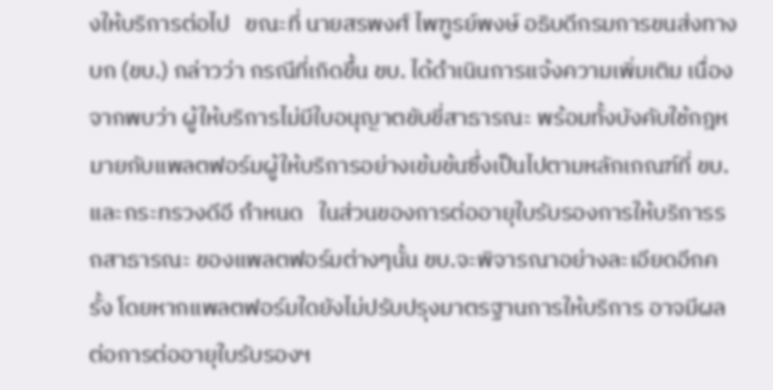งให้บริการต่อไป   ขณะที่ นายสรพงศ์ ไพฑูรย์พงษ์ อธิบดีกรมการขนส่งทางบก (ขบ.) กล่าวว่า กรณีที่เกิดขึ้น ขบ. ได้ดำเนินการแจ้งความเพิ่มเติม เนื่องจากพบว่า ผู้ให้บริการไม่มีใบอนุญาตขับขี่สาธารณะ พร้อมทั้งบังคับใช้กฎหมายกับแพลตฟอร์มผู้ให้บริการอย่างเข้มข้นซึ่งเป็นไปตามหลักเกณฑ์ที่ ขบ. และกระทรวงดีอี กำหนด   ในส่วนของการต่ออายุใบรับรองการให้บริการรถสาธารณะ ของแพลตฟอร์มต่างๆนั้น ขบ.จะพิจารณาอย่างละเอียดอีกครั้ง โดยหากแพลตฟอร์มใดยังไม่ปรับปรุงมาตรฐานการให้บริการ อาจมีผลต่อการต่ออายุใบรับรองฯ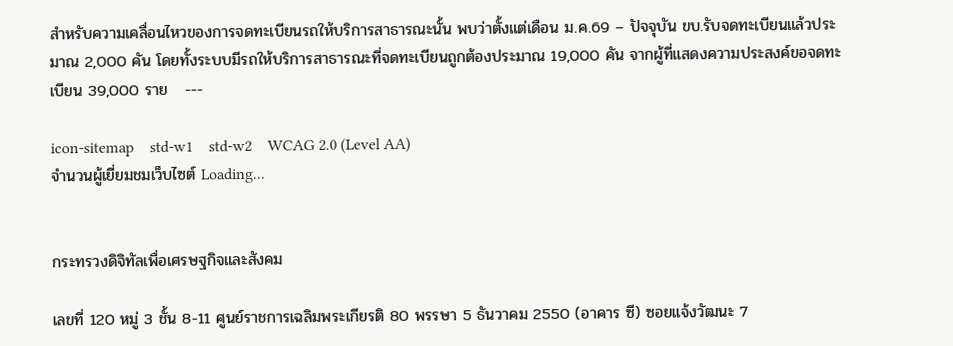สำหรับความเคลื่อนไหวของการจดทะเบียนรถให้บริการสาธารณะนั้น พบว่าตั้งแต่เดือน ม.ค.69 – ปัจจุบัน ขบ.รับจดทะเบียนแล้วประมาณ 2,000 คัน โดยทั้งระบบมีรถให้บริการสาธารณะที่จดทะเบียนถูกต้องประมาณ 19,000 คัน จากผู้ที่แสดงความประสงค์ขอจดทะเบียน 39,000 ราย   ---

icon-sitemap    std-w1    std-w2    WCAG 2.0 (Level AA)
จำนวนผู้เยี่ยมชมเว็บไซต์ Loading...


กระทรวงดิจิทัลเพื่อเศรษฐกิจและสังคม

เลขที่ 120 หมู่ 3 ชั้น 8-11 ศูนย์ราชการเฉลิมพระเกียรติ 80 พรรษา 5 ธันวาคม 2550 (อาคาร ซี) ซอยแจ้งวัฒนะ 7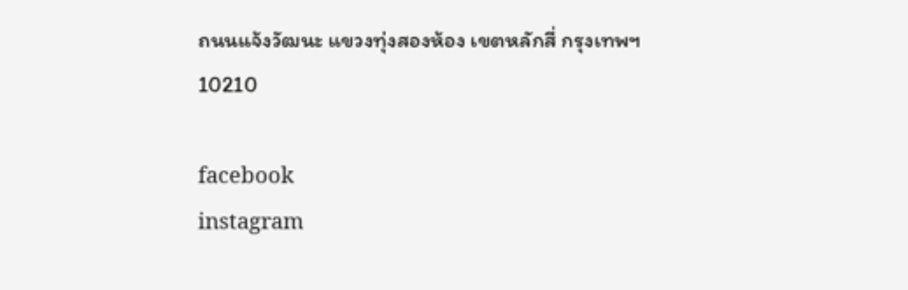ถนนแจ้งวัฒนะ แขวงทุ่งสองห้อง เขตหลักสี่ กรุงเทพฯ 10210

facebook
instagram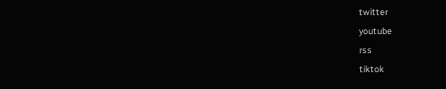twitter
youtube
rss
tiktok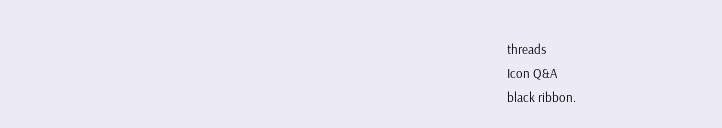threads
Icon Q&A
black ribbon.